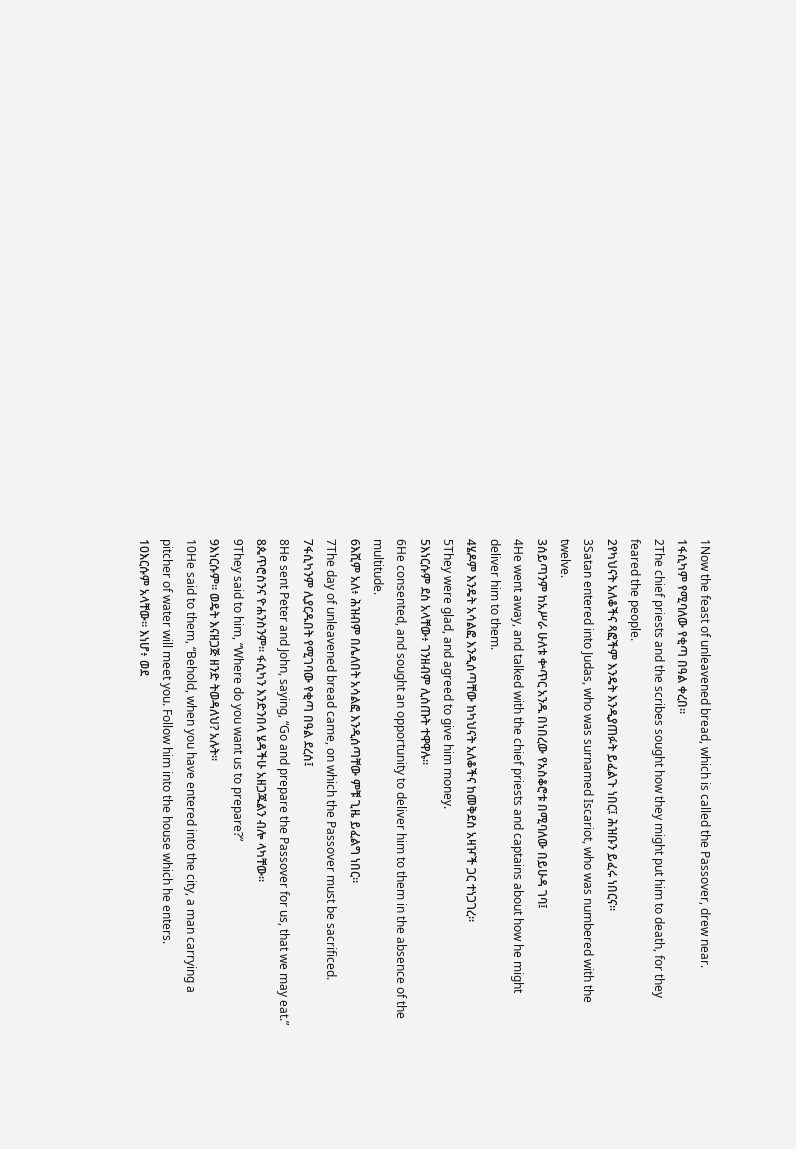1Now the feast of unleavened bread, which is called the Passover, drew near.
1ፋሲካም የሚባለው የቂጣ በዓል ቀረበ።
2The chief priests and the scribes sought how they might put him to death, for they feared the people.
2የካህናት አለቆችና ጻፎችም እንዴት እንዲያጠፉት ይፈልጉ ነበር፤ ሕዝቡን ይፈሩ ነበርና።
3Satan entered into Judas, who was surnamed Iscariot, who was numbered with the twelve.
3ሰይጣንም ከአሥራ ሁለቱ ቍጥር አንዱ በነበረው የአስቆሮቱ በሚባለው በይሁዳ ገባ፤
4He went away, and talked with the chief priests and captains about how he might deliver him to them.
4ሄዶም እንዴት አሳልፎ እንዲሰጣቸው ከካህናት አለቆችና ከመቅደስ አዛዦች ጋር ተነጋገረ።
5They were glad, and agreed to give him money.
5እነርሱም ደስ አላቸው፥ ገንዘብም ሊሰጡት ተዋዋሉ።
6He consented, and sought an opportunity to deliver him to them in the absence of the multitude.
6እሺም አለ፥ ሕዝብም በሌለበት አሳልፎ እንዲሰጣቸው ምቹ ጊዜ ይፈልግ ነበር።
7The day of unleavened bread came, on which the Passover must be sacrificed.
7ፋሲካንም ሊያርዱበት የሚገባው የቂጣ በዓል ደረሰ፤
8He sent Peter and John, saying, “Go and prepare the Passover for us, that we may eat.”
8ጴጥሮስንና ዮሐንስንም። ፋሲካን እንድንበላ ሄዳችሁ አዘጋጁልን ብሎ ላካቸው።
9They said to him, “Where do you want us to prepare?”
9እነርሱም። ወዴት እናዘጋጅ ዘንድ ትወዳለህ? አሉት።
10He said to them, “Behold, when you have entered into the city, a man carrying a pitcher of water will meet you. Follow him into the house which he enters.
10እርሱም አላቸው። እነሆ፥ ወደ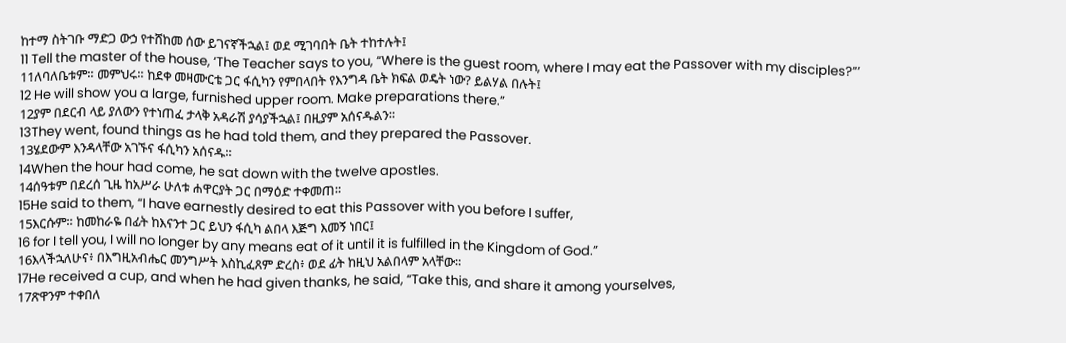ከተማ ስትገቡ ማድጋ ውኃ የተሸከመ ሰው ይገናኛችኋል፤ ወደ ሚገባበት ቤት ተከተሉት፤
11 Tell the master of the house, ‘The Teacher says to you, “Where is the guest room, where I may eat the Passover with my disciples?”’
11ለባለቤቱም። መምህሩ። ከደቀ መዛሙርቴ ጋር ፋሲካን የምበላበት የእንግዳ ቤት ክፍል ወዴት ነው? ይልሃል በሉት፤
12 He will show you a large, furnished upper room. Make preparations there.”
12ያም በደርብ ላይ ያለውን የተነጠፈ ታላቅ አዳራሽ ያሳያችኋል፤ በዚያም አሰናዱልን።
13They went, found things as he had told them, and they prepared the Passover.
13ሄደውም እንዳላቸው አገኙና ፋሲካን አሰናዱ።
14When the hour had come, he sat down with the twelve apostles.
14ሰዓቱም በደረሰ ጊዜ ከአሥራ ሁለቱ ሐዋርያት ጋር በማዕድ ተቀመጠ።
15He said to them, “I have earnestly desired to eat this Passover with you before I suffer,
15እርሱም። ከመከራዬ በፊት ከእናንተ ጋር ይህን ፋሲካ ልበላ እጅግ እመኝ ነበር፤
16 for I tell you, I will no longer by any means eat of it until it is fulfilled in the Kingdom of God.”
16እላችኋለሁና፥ በእግዚአብሔር መንግሥት እስኪፈጸም ድረስ፥ ወደ ፊት ከዚህ አልበላም አላቸው።
17He received a cup, and when he had given thanks, he said, “Take this, and share it among yourselves,
17ጽዋንም ተቀበለ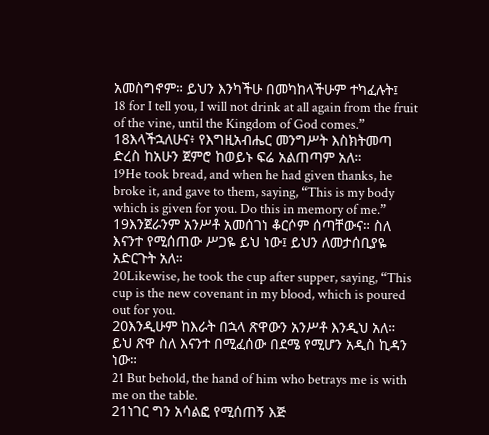አመስግኖም። ይህን እንካችሁ በመካከላችሁም ተካፈሉት፤
18 for I tell you, I will not drink at all again from the fruit of the vine, until the Kingdom of God comes.”
18እላችኋለሁና፥ የእግዚአብሔር መንግሥት እስክትመጣ ድረስ ከአሁን ጀምሮ ከወይኑ ፍሬ አልጠጣም አለ።
19He took bread, and when he had given thanks, he broke it, and gave to them, saying, “This is my body which is given for you. Do this in memory of me.”
19እንጀራንም አንሥቶ አመሰገነ ቆርሶም ሰጣቸውና። ስለ እናንተ የሚሰጠው ሥጋዬ ይህ ነው፤ ይህን ለመታሰቢያዬ አድርጉት አለ።
20Likewise, he took the cup after supper, saying, “This cup is the new covenant in my blood, which is poured out for you.
20እንዲሁም ከእራት በኋላ ጽዋውን አንሥቶ እንዲህ አለ። ይህ ጽዋ ስለ እናንተ በሚፈሰው በደሜ የሚሆን አዲስ ኪዳን ነው።
21 But behold, the hand of him who betrays me is with me on the table.
21ነገር ግን አሳልፎ የሚሰጠኝ እጅ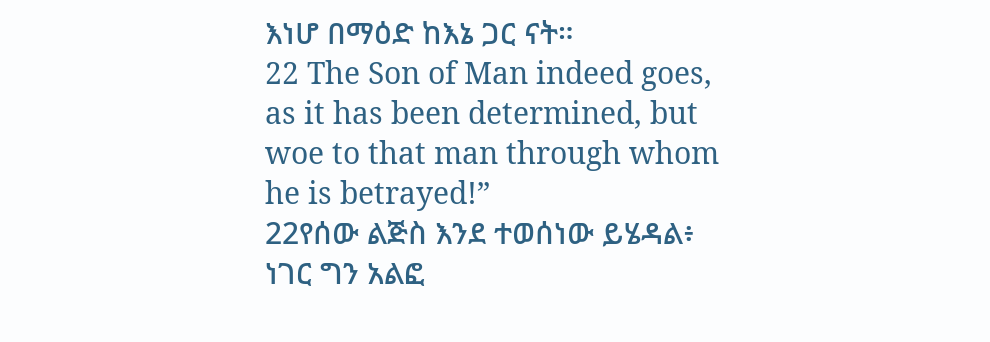እነሆ በማዕድ ከእኔ ጋር ናት።
22 The Son of Man indeed goes, as it has been determined, but woe to that man through whom he is betrayed!”
22የሰው ልጅስ እንደ ተወሰነው ይሄዳል፥ ነገር ግን አልፎ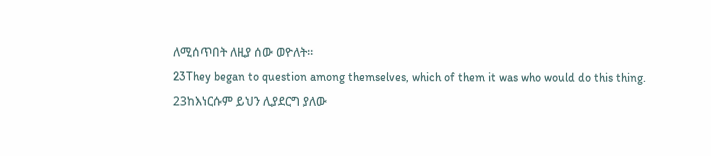ለሚሰጥበት ለዚያ ሰው ወዮለት።
23They began to question among themselves, which of them it was who would do this thing.
23ከእነርሱም ይህን ሊያደርግ ያለው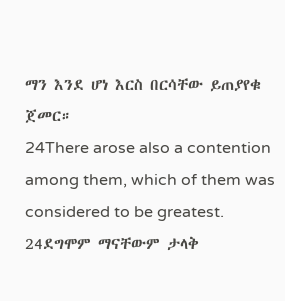ማን እንደ ሆነ እርስ በርሳቸው ይጠያየቁ ጀመር።
24There arose also a contention among them, which of them was considered to be greatest.
24ደግሞም ማናቸውም ታላቅ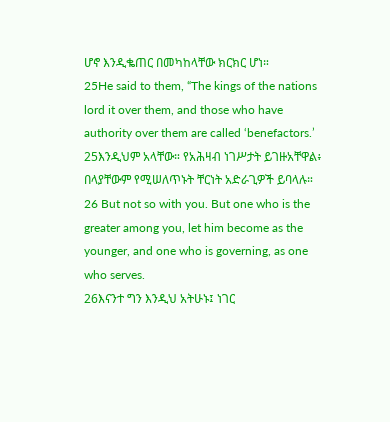ሆኖ እንዲቈጠር በመካከላቸው ክርክር ሆነ።
25He said to them, “The kings of the nations lord it over them, and those who have authority over them are called ‘benefactors.’
25እንዲህም አላቸው። የአሕዛብ ነገሥታት ይገዙአቸዋል፥ በላያቸውም የሚሠለጥኑት ቸርነት አድራጊዎች ይባላሉ።
26 But not so with you. But one who is the greater among you, let him become as the younger, and one who is governing, as one who serves.
26እናንተ ግን እንዲህ አትሁኑ፤ ነገር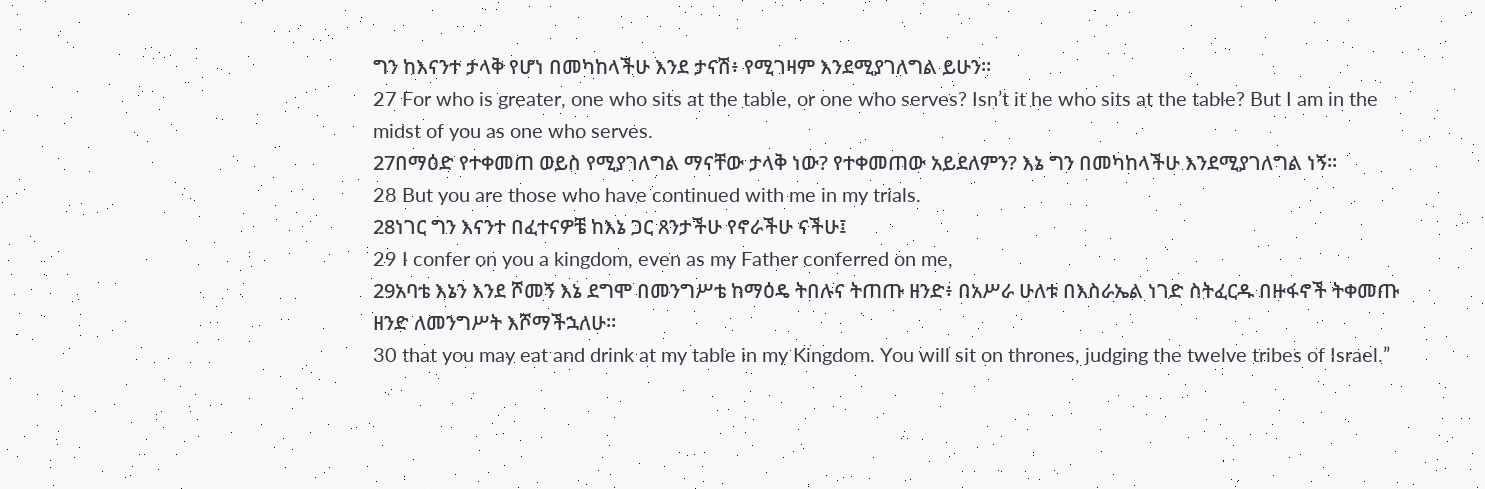ግን ከእናንተ ታላቅ የሆነ በመካከላችሁ እንደ ታናሽ፥ የሚገዛም እንደሚያገለግል ይሁን።
27 For who is greater, one who sits at the table, or one who serves? Isn’t it he who sits at the table? But I am in the midst of you as one who serves.
27በማዕድ የተቀመጠ ወይስ የሚያገለግል ማናቸው ታላቅ ነው? የተቀመጠው አይደለምን? እኔ ግን በመካከላችሁ እንደሚያገለግል ነኝ።
28 But you are those who have continued with me in my trials.
28ነገር ግን እናንተ በፈተናዎቼ ከእኔ ጋር ጸንታችሁ የኖራችሁ ናችሁ፤
29 I confer on you a kingdom, even as my Father conferred on me,
29አባቴ እኔን እንደ ሾመኝ እኔ ደግሞ በመንግሥቴ ከማዕዴ ትበሉና ትጠጡ ዘንድ፥ በአሥራ ሁለቱ በእስራኤል ነገድ ስትፈርዱ በዙፋኖች ትቀመጡ ዘንድ ለመንግሥት እሾማችኋለሁ።
30 that you may eat and drink at my table in my Kingdom. You will sit on thrones, judging the twelve tribes of Israel.”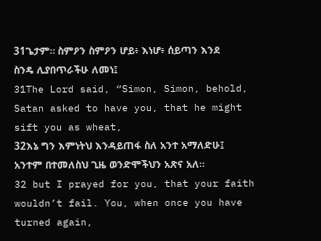31ጌታም። ስምዖን ስምዖን ሆይ፥ እነሆ፥ ሰይጣን እንደ ስንዴ ሊያበጥራችሁ ለመነ፤
31The Lord said, “Simon, Simon, behold, Satan asked to have you, that he might sift you as wheat,
32እኔ ግን እምነትህ እንዳይጠፋ ስለ አንተ አማለድሁ፤ አንተም በተመለስህ ጊዜ ወንድሞችህን አጽና አለ።
32 but I prayed for you, that your faith wouldn’t fail. You, when once you have turned again,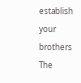establish your brothers The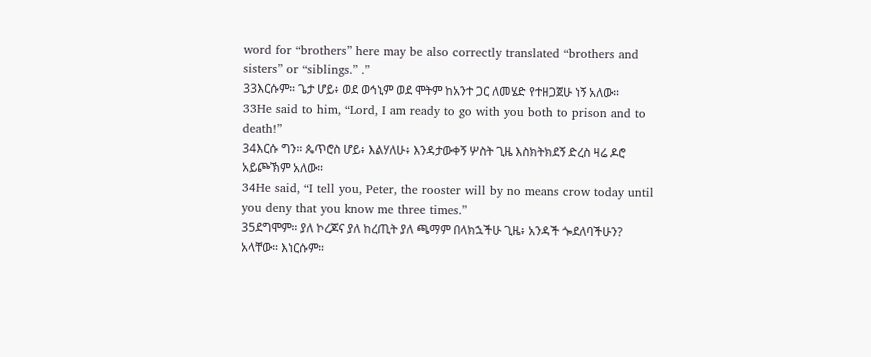word for “brothers” here may be also correctly translated “brothers and sisters” or “siblings.” .”
33እርሱም። ጌታ ሆይ፥ ወደ ወኅኒም ወደ ሞትም ከአንተ ጋር ለመሄድ የተዘጋጀሁ ነኝ አለው።
33He said to him, “Lord, I am ready to go with you both to prison and to death!”
34እርሱ ግን። ጴጥሮስ ሆይ፥ እልሃለሁ፥ እንዳታውቀኝ ሦስት ጊዜ እስክትክደኝ ድረስ ዛሬ ዶሮ አይጮኽም አለው።
34He said, “I tell you, Peter, the rooster will by no means crow today until you deny that you know me three times.”
35ደግሞም። ያለ ኮረጆና ያለ ከረጢት ያለ ጫማም በላክኋችሁ ጊዜ፥ አንዳች ጐደለባችሁን? አላቸው። እነርሱም።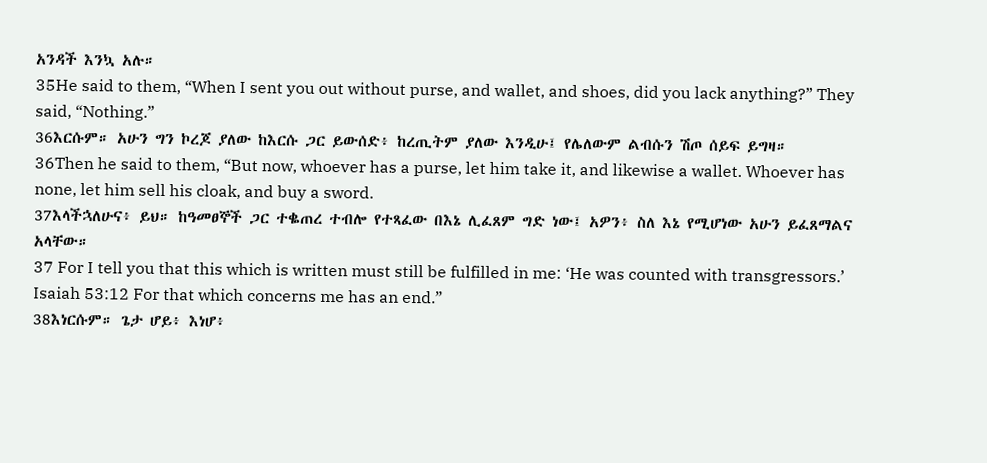አንዳች እንኳ አሉ።
35He said to them, “When I sent you out without purse, and wallet, and shoes, did you lack anything?” They said, “Nothing.”
36እርሱም። አሁን ግን ኮረጆ ያለው ከእርሱ ጋር ይውሰድ፥ ከረጢትም ያለው እንዲሁ፤ የሌለውም ልብሱን ሽጦ ሰይፍ ይግዛ።
36Then he said to them, “But now, whoever has a purse, let him take it, and likewise a wallet. Whoever has none, let him sell his cloak, and buy a sword.
37እላችኋለሁና፥ ይህ። ከዓመፀኞች ጋር ተቈጠረ ተብሎ የተጻፈው በእኔ ሊፈጸም ግድ ነው፤ አዎን፥ ስለ እኔ የሚሆነው አሁን ይፈጸማልና አላቸው።
37 For I tell you that this which is written must still be fulfilled in me: ‘He was counted with transgressors.’ Isaiah 53:12 For that which concerns me has an end.”
38እነርሱም። ጌታ ሆይ፥ እነሆ፥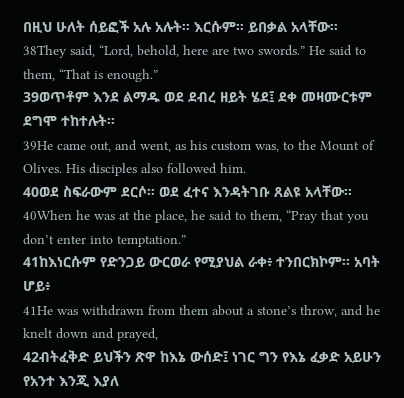በዚህ ሁለት ሰይፎች አሉ አሉት። እርሱም። ይበቃል አላቸው።
38They said, “Lord, behold, here are two swords.” He said to them, “That is enough.”
39ወጥቶም እንደ ልማዱ ወደ ደብረ ዘይት ሄደ፤ ደቀ መዛሙርቱም ደግሞ ተከተሉት።
39He came out, and went, as his custom was, to the Mount of Olives. His disciples also followed him.
40ወደ ስፍራውም ደርሶ። ወደ ፈተና እንዳትገቡ ጸልዩ አላቸው።
40When he was at the place, he said to them, “Pray that you don’t enter into temptation.”
41ከእነርሱም የድንጋይ ውርወራ የሚያህል ራቀ፥ ተንበርክኮም። አባት ሆይ፥
41He was withdrawn from them about a stone’s throw, and he knelt down and prayed,
42ብትፈቅድ ይህችን ጽዋ ከእኔ ውሰድ፤ ነገር ግን የእኔ ፈቃድ አይሁን የአንተ እንጂ እያለ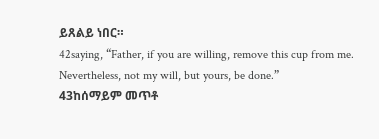ይጸልይ ነበር።
42saying, “Father, if you are willing, remove this cup from me. Nevertheless, not my will, but yours, be done.”
43ከሰማይም መጥቶ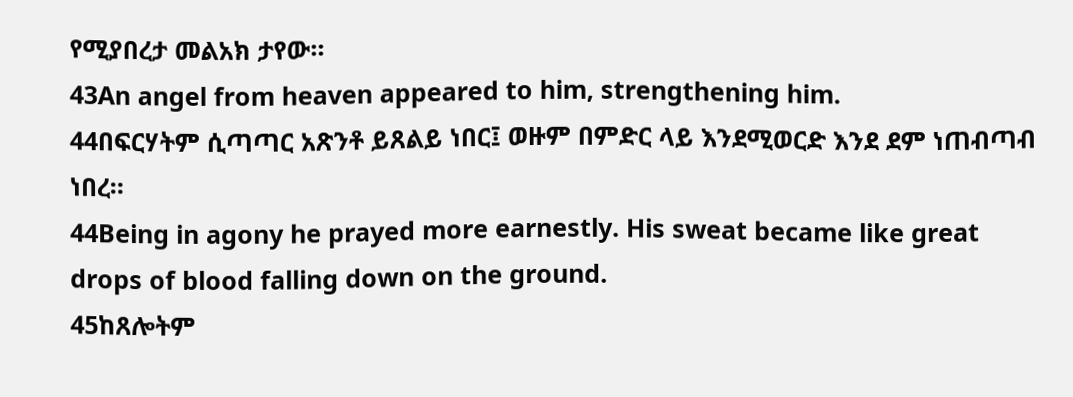የሚያበረታ መልአክ ታየው።
43An angel from heaven appeared to him, strengthening him.
44በፍርሃትም ሲጣጣር አጽንቶ ይጸልይ ነበር፤ ወዙም በምድር ላይ እንደሚወርድ እንደ ደም ነጠብጣብ ነበረ።
44Being in agony he prayed more earnestly. His sweat became like great drops of blood falling down on the ground.
45ከጸሎትም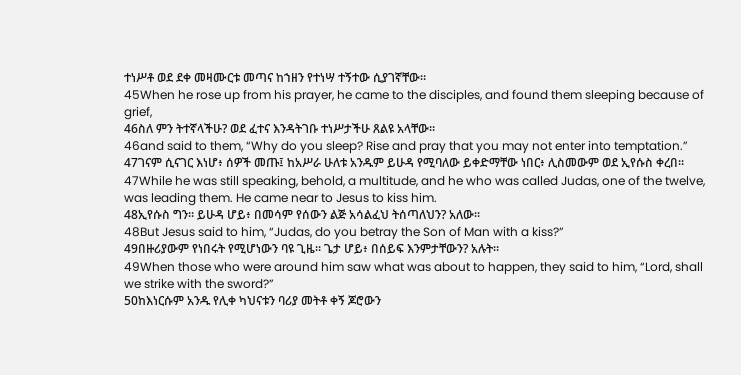ተነሥቶ ወደ ደቀ መዛሙርቱ መጣና ከኀዘን የተነሣ ተኝተው ሲያገኛቸው።
45When he rose up from his prayer, he came to the disciples, and found them sleeping because of grief,
46ስለ ምን ትተኛላችሁ? ወደ ፈተና እንዳትገቡ ተነሥታችሁ ጸልዩ አላቸው።
46and said to them, “Why do you sleep? Rise and pray that you may not enter into temptation.”
47ገናም ሲናገር እነሆ፥ ሰዎች መጡ፤ ከአሥራ ሁለቱ አንዱም ይሁዳ የሚባለው ይቀድማቸው ነበር፥ ሊስመውም ወደ ኢየሱስ ቀረበ።
47While he was still speaking, behold, a multitude, and he who was called Judas, one of the twelve, was leading them. He came near to Jesus to kiss him.
48ኢየሱስ ግን። ይሁዳ ሆይ፥ በመሳም የሰውን ልጅ አሳልፈህ ትሰጣለህን? አለው።
48But Jesus said to him, “Judas, do you betray the Son of Man with a kiss?”
49በዙሪያውም የነበሩት የሚሆነውን ባዩ ጊዜ። ጌታ ሆይ፥ በሰይፍ እንምታቸውን? አሉት።
49When those who were around him saw what was about to happen, they said to him, “Lord, shall we strike with the sword?”
50ከእነርሱም አንዱ የሊቀ ካህናቱን ባሪያ መትቶ ቀኝ ጆሮውን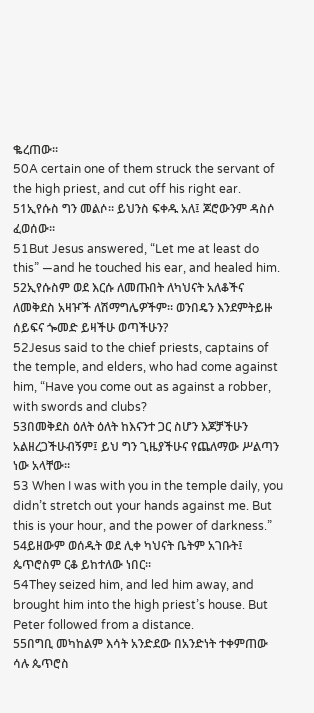ቈረጠው።
50A certain one of them struck the servant of the high priest, and cut off his right ear.
51ኢየሱስ ግን መልሶ። ይህንስ ፍቀዱ አለ፤ ጆሮውንም ዳስሶ ፈወሰው።
51But Jesus answered, “Let me at least do this” —and he touched his ear, and healed him.
52ኢየሱስም ወደ እርሱ ለመጡበት ለካህናት አለቆችና ለመቅደስ አዛዦች ለሽማግሌዎችም። ወንበዴን እንደምትይዙ ሰይፍና ጐመድ ይዛችሁ ወጣችሁን?
52Jesus said to the chief priests, captains of the temple, and elders, who had come against him, “Have you come out as against a robber, with swords and clubs?
53በመቅደስ ዕለት ዕለት ከእናንተ ጋር ስሆን እጆቻችሁን አልዘረጋችሁብኝም፤ ይህ ግን ጊዜያችሁና የጨለማው ሥልጣን ነው አላቸው።
53 When I was with you in the temple daily, you didn’t stretch out your hands against me. But this is your hour, and the power of darkness.”
54ይዘውም ወሰዱት ወደ ሊቀ ካህናት ቤትም አገቡት፤ ጴጥሮስም ርቆ ይከተለው ነበር።
54They seized him, and led him away, and brought him into the high priest’s house. But Peter followed from a distance.
55በግቢ መካከልም እሳት አንድደው በአንድነት ተቀምጠው ሳሉ ጴጥሮስ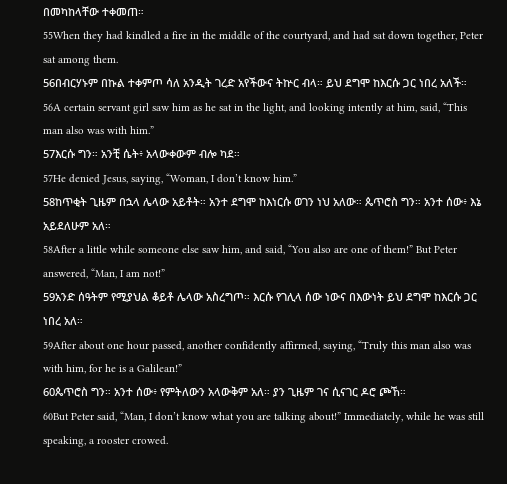በመካከላቸው ተቀመጠ።
55When they had kindled a fire in the middle of the courtyard, and had sat down together, Peter sat among them.
56በብርሃኑም በኩል ተቀምጦ ሳለ አንዲት ገረድ አየችውና ትኵር ብላ። ይህ ደግሞ ከእርሱ ጋር ነበረ አለች።
56A certain servant girl saw him as he sat in the light, and looking intently at him, said, “This man also was with him.”
57እርሱ ግን። አንቺ ሴት፥ አላውቀውም ብሎ ካደ።
57He denied Jesus, saying, “Woman, I don’t know him.”
58ከጥቂት ጊዜም በኋላ ሌላው አይቶት። አንተ ደግሞ ከእነርሱ ወገን ነህ አለው። ጴጥሮስ ግን። አንተ ሰው፥ እኔ አይደለሁም አለ።
58After a little while someone else saw him, and said, “You also are one of them!” But Peter answered, “Man, I am not!”
59አንድ ሰዓትም የሚያህል ቆይቶ ሌላው አስረግጦ። እርሱ የገሊላ ሰው ነውና በእውነት ይህ ደግሞ ከእርሱ ጋር ነበረ አለ።
59After about one hour passed, another confidently affirmed, saying, “Truly this man also was with him, for he is a Galilean!”
60ጴጥሮስ ግን። አንተ ሰው፥ የምትለውን አላውቅም አለ። ያን ጊዜም ገና ሲናገር ዶሮ ጮኸ።
60But Peter said, “Man, I don’t know what you are talking about!” Immediately, while he was still speaking, a rooster crowed.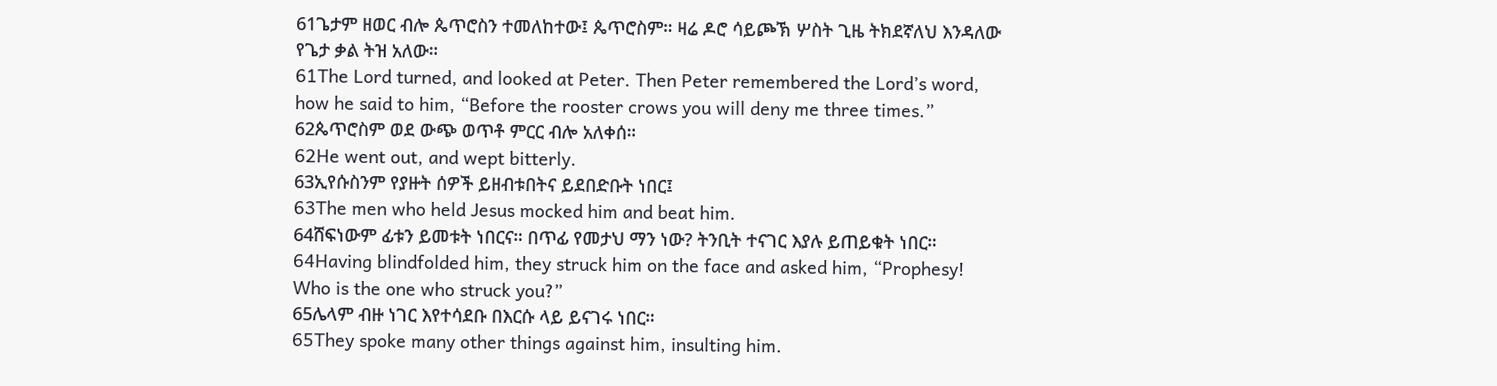61ጌታም ዘወር ብሎ ጴጥሮስን ተመለከተው፤ ጴጥሮስም። ዛሬ ዶሮ ሳይጮኽ ሦስት ጊዜ ትክደኛለህ እንዳለው የጌታ ቃል ትዝ አለው።
61The Lord turned, and looked at Peter. Then Peter remembered the Lord’s word, how he said to him, “Before the rooster crows you will deny me three times.”
62ጴጥሮስም ወደ ውጭ ወጥቶ ምርር ብሎ አለቀሰ።
62He went out, and wept bitterly.
63ኢየሱስንም የያዙት ሰዎች ይዘብቱበትና ይደበድቡት ነበር፤
63The men who held Jesus mocked him and beat him.
64ሸፍነውም ፊቱን ይመቱት ነበርና። በጥፊ የመታህ ማን ነው? ትንቢት ተናገር እያሉ ይጠይቁት ነበር።
64Having blindfolded him, they struck him on the face and asked him, “Prophesy! Who is the one who struck you?”
65ሌላም ብዙ ነገር እየተሳደቡ በእርሱ ላይ ይናገሩ ነበር።
65They spoke many other things against him, insulting him.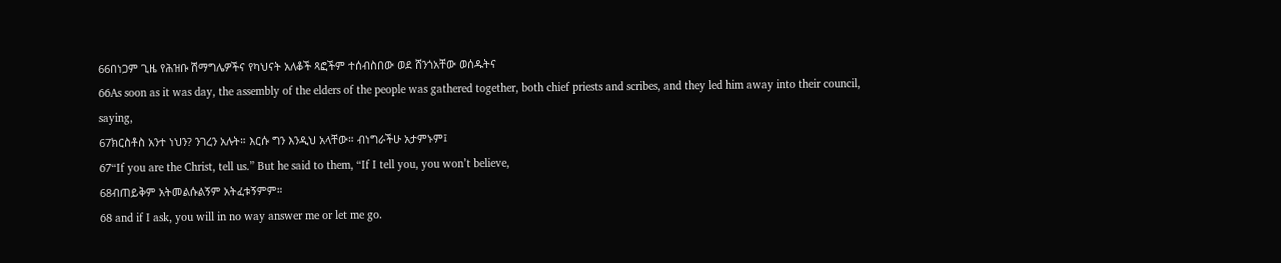66በነጋም ጊዜ የሕዝቡ ሽማግሌዎችና የካህናት አለቆች ጻፎችም ተሰብስበው ወደ ሸንጎአቸው ወሰዱትና
66As soon as it was day, the assembly of the elders of the people was gathered together, both chief priests and scribes, and they led him away into their council, saying,
67ክርስቶስ አንተ ነህን? ንገረን አሉት። እርሱ ግን እንዲህ አላቸው። ብነግራችሁ አታምኑም፤
67“If you are the Christ, tell us.” But he said to them, “If I tell you, you won’t believe,
68ብጠይቅም አትመልሱልኝም አትፈቱኝምም።
68 and if I ask, you will in no way answer me or let me go.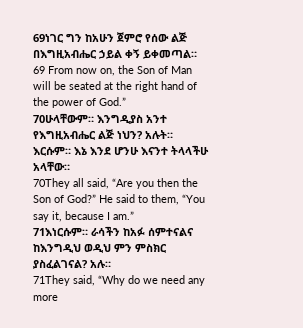69ነገር ግን ከአሁን ጀምሮ የሰው ልጅ በእግዚአብሔር ኃይል ቀኝ ይቀመጣል።
69 From now on, the Son of Man will be seated at the right hand of the power of God.”
70ሁላቸውም። እንግዲያስ አንተ የእግዚአብሔር ልጅ ነህን? አሉት። እርሱም። እኔ እንደ ሆንሁ እናንተ ትላላችሁ አላቸው።
70They all said, “Are you then the Son of God?” He said to them, “You say it, because I am.”
71እነርሱም። ራሳችን ከአፉ ሰምተናልና ከእንግዲህ ወዲህ ምን ምስክር ያስፈልገናል? አሉ።
71They said, “Why do we need any more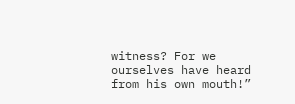witness? For we ourselves have heard from his own mouth!”